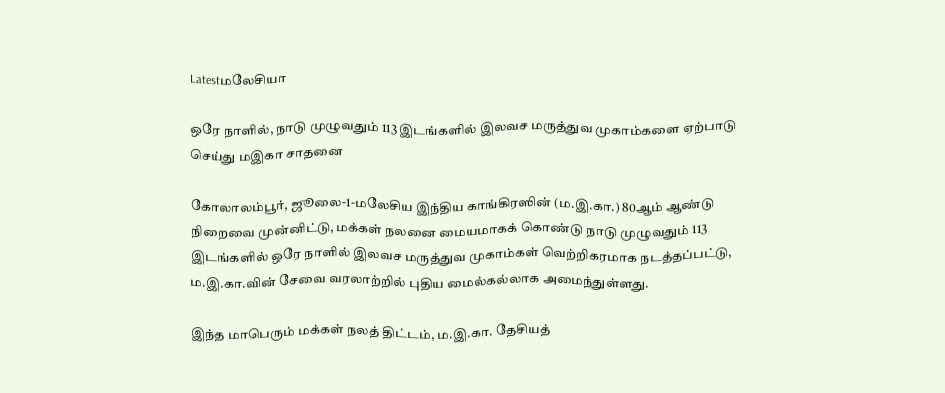Latestமலேசியா

ஒரே நாளில், நாடு முழுவதும் 113 இடங்களில் இலவச மருத்துவ முகாம்களை ஏற்பாடு செய்து மஇகா சாதனை

கோலாலம்பூர், ஜூலை-1-மலேசிய இந்திய காங்கிரஸின் (ம.இ.கா.) 80ஆம் ஆண்டு நிறைவை முன்னிட்டு, மக்கள் நலனை மையமாகக் கொண்டு நாடு முழுவதும் 113 இடங்களில் ஒரே நாளில் இலவச மருத்துவ முகாம்கள் வெற்றிகரமாக நடத்தப்பட்டு, ம.இ.கா.வின் சேவை வரலாற்றில் புதிய மைல்கல்லாக அமைந்துள்ளது.

இந்த மாபெரும் மக்கள் நலத் திட்டம், ம.இ.கா. தேசியத்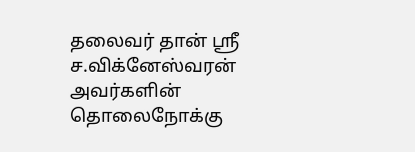தலைவர் தான் ஸ்ரீ ச.விக்னேஸ்வரன் அவர்களின் தொலைநோக்கு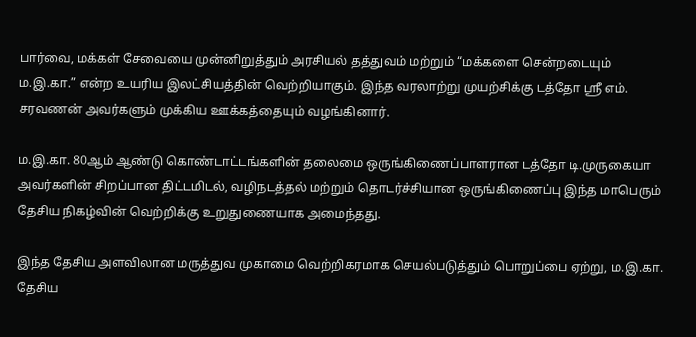பார்வை, மக்கள் சேவையை முன்னிறுத்தும் அரசியல் தத்துவம் மற்றும் “மக்களை சென்றடையும் ம.இ.கா.” என்ற உயரிய இலட்சியத்தின் வெற்றியாகும். இந்த வரலாற்று முயற்சிக்கு டத்தோ ஸ்ரீ எம். சரவணன் அவர்களும் முக்கிய ஊக்கத்தையும் வழங்கினார்.

ம.இ.கா. 80ஆம் ஆண்டு கொண்டாட்டங்களின் தலைமை ஒருங்கிணைப்பாளரான டத்தோ டி.முருகையா அவர்களின் சிறப்பான திட்டமிடல், வழிநடத்தல் மற்றும் தொடர்ச்சியான ஒருங்கிணைப்பு இந்த மாபெரும் தேசிய நிகழ்வின் வெற்றிக்கு உறுதுணையாக அமைந்தது.

இந்த தேசிய அளவிலான மருத்துவ முகாமை வெற்றிகரமாக செயல்படுத்தும் பொறுப்பை ஏற்று, ம.இ.கா. தேசிய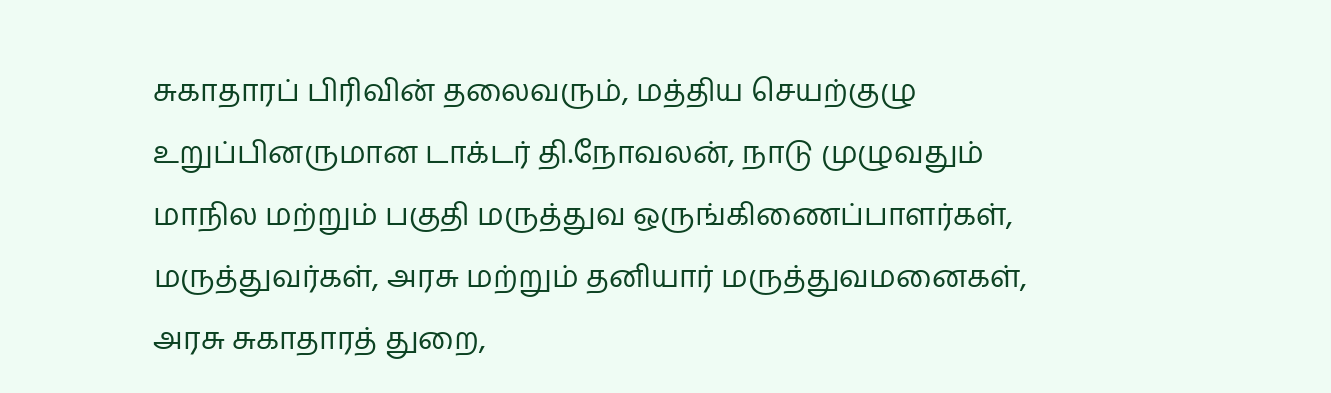சுகாதாரப் பிரிவின் தலைவரும், மத்திய செயற்குழு உறுப்பினருமான டாக்டர் தி.நோவலன், நாடு முழுவதும் மாநில மற்றும் பகுதி மருத்துவ ஒருங்கிணைப்பாளர்கள், மருத்துவர்கள், அரசு மற்றும் தனியார் மருத்துவமனைகள், அரசு சுகாதாரத் துறை,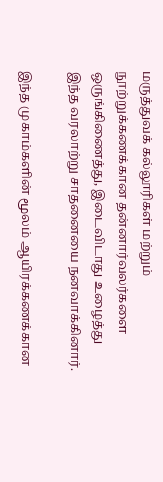மருத்துவக் கல்லூரிகள் மற்றும் நூற்றுக்கணக்கான தன்னார்வலர்களை ஒருங்கிணைத்து, இடைவிடாது உழைத்து இந்த வரலாற்று சாதனையை நனவாக்கினார்.

இந்த முகாம்களின் மூலம் ஆயிரக்கணக்கான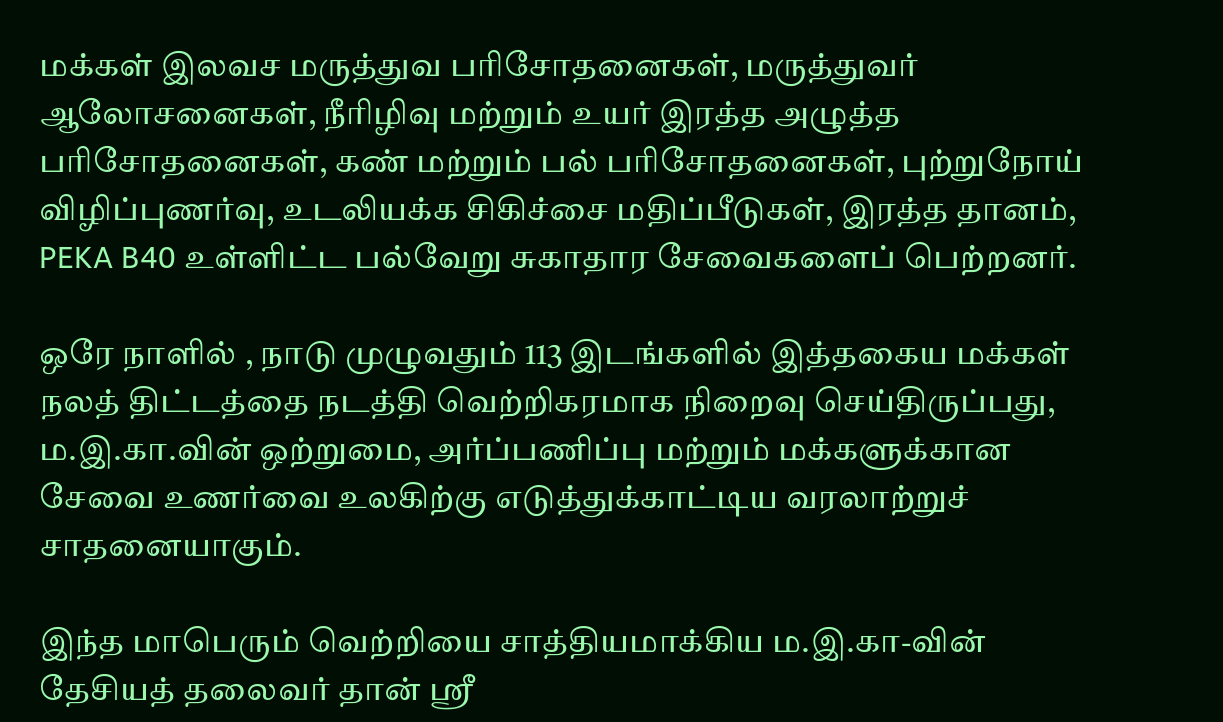மக்கள் இலவச மருத்துவ பரிசோதனைகள், மருத்துவர் ஆலோசனைகள், நீரிழிவு மற்றும் உயர் இரத்த அழுத்த பரிசோதனைகள், கண் மற்றும் பல் பரிசோதனைகள், புற்றுநோய் விழிப்புணர்வு, உடலியக்க சிகிச்சை மதிப்பீடுகள், இரத்த தானம், PEKA B40 உள்ளிட்ட பல்வேறு சுகாதார சேவைகளைப் பெற்றனர்.

ஒரே நாளில் , நாடு முழுவதும் 113 இடங்களில் இத்தகைய மக்கள் நலத் திட்டத்தை நடத்தி வெற்றிகரமாக நிறைவு செய்திருப்பது, ம.இ.கா.வின் ஒற்றுமை, அர்ப்பணிப்பு மற்றும் மக்களுக்கான சேவை உணர்வை உலகிற்கு எடுத்துக்காட்டிய வரலாற்றுச் சாதனையாகும்.

இந்த மாபெரும் வெற்றியை சாத்தியமாக்கிய ம.இ.கா-வின் தேசியத் தலைவர் தான் ஸ்ரீ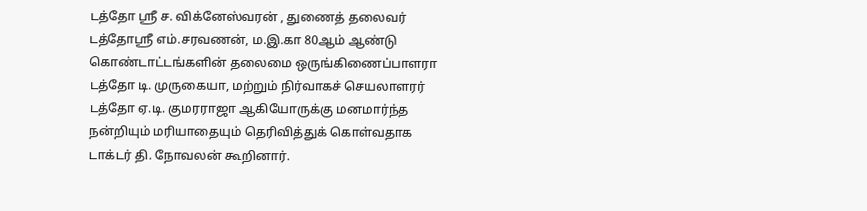டத்தோ ஸ்ரீ ச. விக்னேஸ்வரன் , துணைத் தலைவர் டத்தோஸ்ரீ எம்.சரவணன், ம.இ.கா 80ஆம் ஆண்டு கொண்டாட்டங்களின் தலைமை ஒருங்கிணைப்பாளரா டத்தோ டி. முருகையா, மற்றும் நிர்வாகச் செயலாளரர் டத்தோ ஏ.டி. குமரராஜா ஆகியோருக்கு மனமார்ந்த நன்றியும் மரியாதையும் தெரிவித்துக் கொள்வதாக டாக்டர் தி. நோவலன் கூறினார்.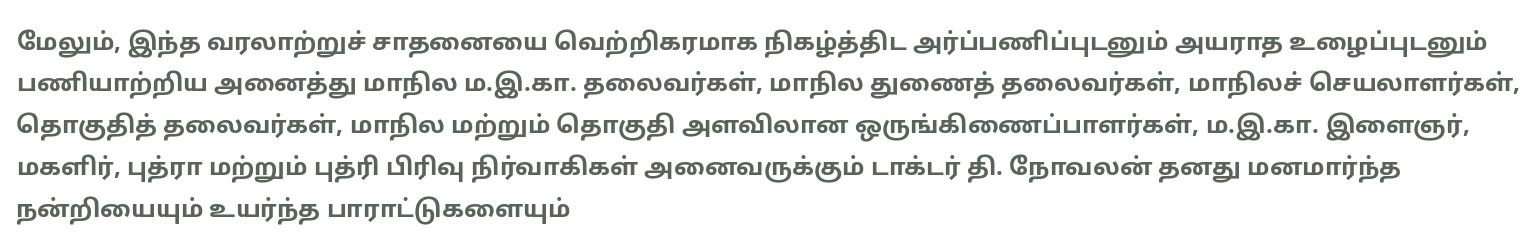மேலும், இந்த வரலாற்றுச் சாதனையை வெற்றிகரமாக நிகழ்த்திட அர்ப்பணிப்புடனும் அயராத உழைப்புடனும் பணியாற்றிய அனைத்து மாநில ம.இ.கா. தலைவர்கள், மாநில துணைத் தலைவர்கள், மாநிலச் செயலாளர்கள், தொகுதித் தலைவர்கள், மாநில மற்றும் தொகுதி அளவிலான ஒருங்கிணைப்பாளர்கள், ம.இ.கா. இளைஞர், மகளிர், புத்ரா மற்றும் புத்ரி பிரிவு நிர்வாகிகள் அனைவருக்கும் டாக்டர் தி. நோவலன் தனது மனமார்ந்த நன்றியையும் உயர்ந்த பாராட்டுகளையும்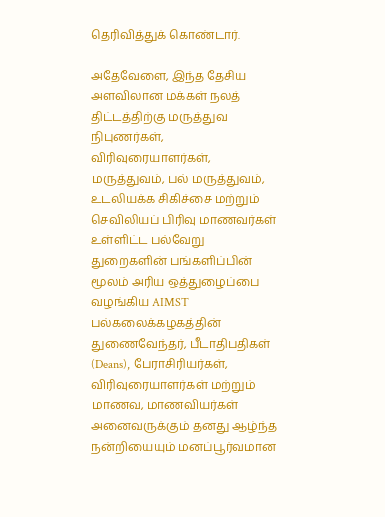தெரிவித்துக் கொண்டார்.

அதேவேளை, இந்த தேசிய அளவிலான மக்கள் நலத் திட்டத்திற்கு மருத்துவ நிபுணர்கள், விரிவுரையாளர்கள், மருத்துவம், பல் மருத்துவம், உடலியக்க சிகிச்சை மற்றும் செவிலியப் பிரிவு மாணவர்கள் உள்ளிட்ட பல்வேறு துறைகளின் பங்களிப்பின் மூலம் அரிய ஒத்துழைப்பை வழங்கிய AIMST பல்கலைக்கழகத்தின் துணைவேந்தர், பீடாதிபதிகள் (Deans), பேராசிரியர்கள், விரிவுரையாளர்கள் மற்றும் மாணவ, மாணவியர்கள் அனைவருக்கும் தனது ஆழ்ந்த நன்றியையும் மனப்பூர்வமான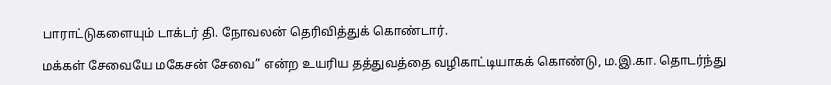பாராட்டுகளையும் டாக்டர் தி. நோவலன் தெரிவித்துக் கொண்டார்.

மக்கள் சேவையே மகேசன் சேவை” என்ற உயரிய தத்துவத்தை வழிகாட்டியாகக் கொண்டு, ம.இ.கா. தொடர்ந்து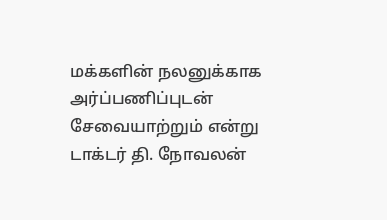மக்களின் நலனுக்காக அர்ப்பணிப்புடன் சேவையாற்றும் என்று டாக்டர் தி. நோவலன்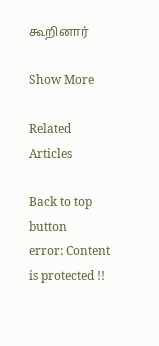கூறினார்

Show More

Related Articles

Back to top button
error: Content is protected !!